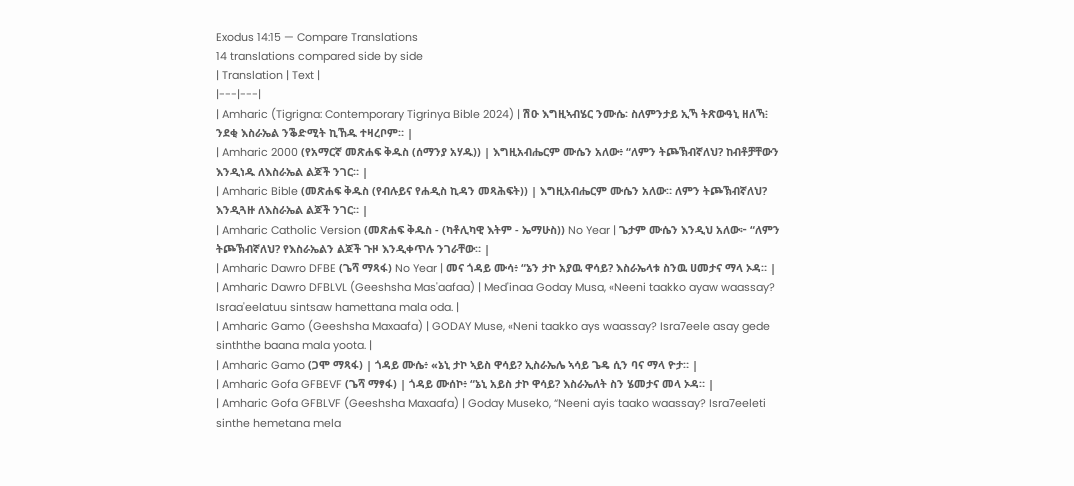Exodus 14:15 — Compare Translations
14 translations compared side by side
| Translation | Text |
|---|---|
| Amharic (Tigrigna: Contemporary Tigrinya Bible 2024) | ሽዑ እግዚኣብሄር ንሙሴ፡ ስለምንታይ ኢኻ ትጽውዓኒ ዘለኻ፧ ንደቂ እስራኤል ንቕድሚት ኪኸዱ ተዛረቦም። |
| Amharic 2000 (የአማርኛ መጽሐፍ ቅዱስ (ሰማንያ አሃዱ)) | እግዚአብሔርም ሙሴን አለው፥ “ለምን ትጮኽብኛለህ? ከብቶቻቸውን እንዲነዱ ለእስራኤል ልጆች ንገር። |
| Amharic Bible (መጽሐፍ ቅዱስ (የብሉይና የሐዲስ ኪዳን መጻሕፍት)) | እግዚአብሔርም ሙሴን አለው። ለምን ትጮኽብኛለህ? እንዲጓዙ ለእስራኤል ልጆች ንገር። |
| Amharic Catholic Version (መጽሐፍ ቅዱስ - (ካቶሊካዊ እትም - ኤማሁስ)) No Year | ጌታም ሙሴን እንዲህ አለው፦ “ለምን ትጮኽብኛለህ? የእስራኤልን ልጆች ጉዞ እንዲቀጥሉ ንገራቸው። |
| Amharic Dawro DFBE (ጌሻ ማጻፋ) No Year | መና ጎዳይ ሙሳ፥ “ኔን ታኮ አያዉ ዋሳይ? እስራኤላቱ ስንዉ ሀመታና ማላ ኦዳ። |
| Amharic Dawro DFBLVL (Geeshsha Mas'aafaa) | Med'inaa Goday Musa, «Neeni taakko ayaw waassay? Israa'eelatuu sintsaw hamettana mala oda. |
| Amharic Gamo (Geeshsha Maxaafa) | GODAY Muse, «Neni taakko ays waassay? Isra7eele asay gede sinththe baana mala yoota. |
| Amharic Gamo (ጋሞ ማጻፋ) | ጎዳይ ሙሴ፥ «ኔኒ ታኮ ኣይስ ዋሳይ? ኢስራኤሌ ኣሳይ ጌዴ ሲን ባና ማላ ዮታ። |
| Amharic Gofa GFBEVF (ጌሻ ማፃፋ) | ጎዳይ ሙሰኮ፥ “ኔኒ አይስ ታኮ ዋሳይ? እስራኤለት ስን ሄመታና መላ ኦዳ። |
| Amharic Gofa GFBLVF (Geeshsha Maxaafa) | Goday Museko, “Neeni ayis taako waassay? Isra7eeleti sinthe hemetana mela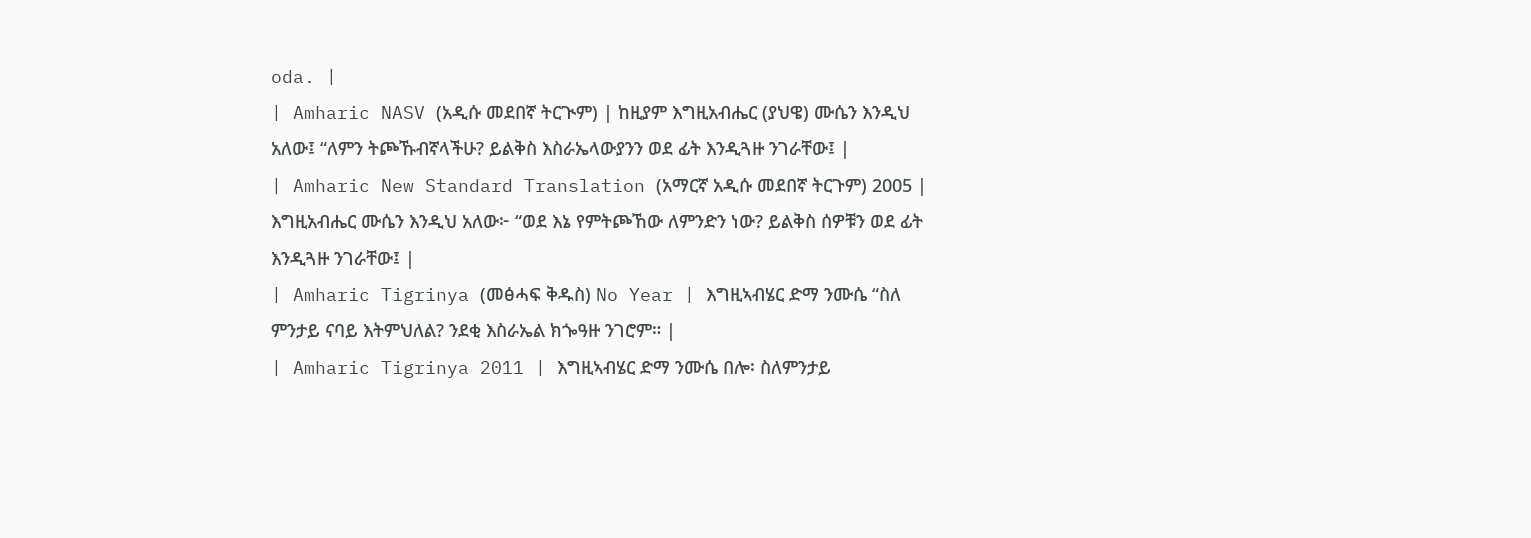oda. |
| Amharic NASV (አዲሱ መደበኛ ትርጒም) | ከዚያም እግዚአብሔር (ያህዌ) ሙሴን እንዲህ አለው፤ “ለምን ትጮኹብኛላችሁ? ይልቅስ እስራኤላውያንን ወደ ፊት እንዲጓዙ ንገራቸው፤ |
| Amharic New Standard Translation (አማርኛ አዲሱ መደበኛ ትርጉም) 2005 | እግዚአብሔር ሙሴን እንዲህ አለው፦ “ወደ እኔ የምትጮኸው ለምንድን ነው? ይልቅስ ሰዎቹን ወደ ፊት እንዲጓዙ ንገራቸው፤ |
| Amharic Tigrinya (መፅሓፍ ቅዱስ) No Year | እግዚኣብሄር ድማ ንሙሴ “ስለ ምንታይ ናባይ እትምህለል? ንደቂ እስራኤል ክጐዓዙ ንገሮም። |
| Amharic Tigrinya 2011 | እግዚኣብሄር ድማ ንሙሴ በሎ፡ ስለምንታይ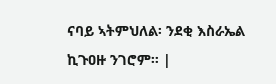ናባይ ኣትምህለል፡ ንደቂ እስራኤል ኪጉዐዙ ንገሮም። |